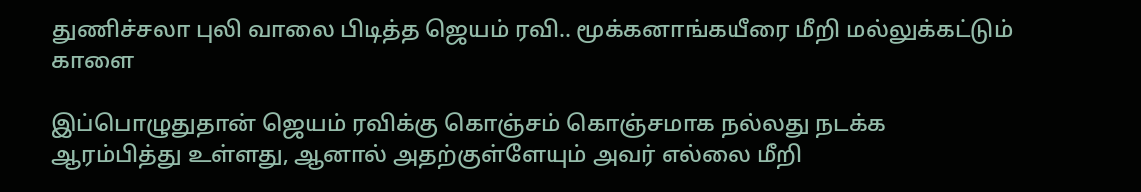துணிச்சலா புலி வாலை பிடித்த ஜெயம் ரவி.. மூக்கனாங்கயீரை மீறி மல்லுக்கட்டும் காளை

இப்பொழுதுதான் ஜெயம் ரவிக்கு கொஞ்சம் கொஞ்சமாக நல்லது நடக்க ஆரம்பித்து உள்ளது, ஆனால் அதற்குள்ளேயும் அவர் எல்லை மீறி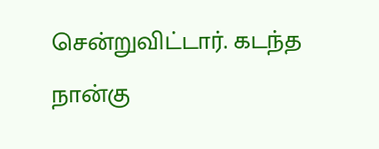சென்றுவிட்டார். கடந்த நான்கு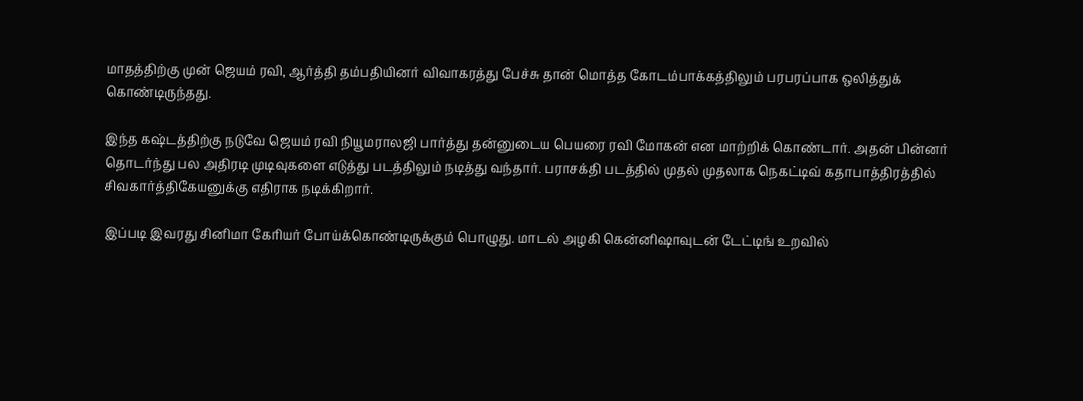மாதத்திற்கு முன் ஜெயம் ரவி, ஆர்த்தி தம்பதியினர் விவாகரத்து பேச்சு தான் மொத்த கோடம்பாக்கத்திலும் பரபரப்பாக ஒலித்துக் கொண்டிருந்தது.

இந்த கஷ்டத்திற்கு நடுவே ஜெயம் ரவி நியூமராலஜி பார்த்து தன்னுடைய பெயரை ரவி மோகன் என மாற்றிக் கொண்டார். அதன் பின்னர் தொடர்ந்து பல அதிரடி முடிவுகளை எடுத்து படத்திலும் நடித்து வந்தார். பராசக்தி படத்தில் முதல் முதலாக நெகட்டிவ் கதாபாத்திரத்தில் சிவகார்த்திகேயனுக்கு எதிராக நடிக்கிறார்.

இப்படி இவரது சினிமா கேரியர் போய்க்கொண்டிருக்கும் பொழுது. மாடல் அழகி கென்னிஷாவுடன் டேட்டிங் உறவில்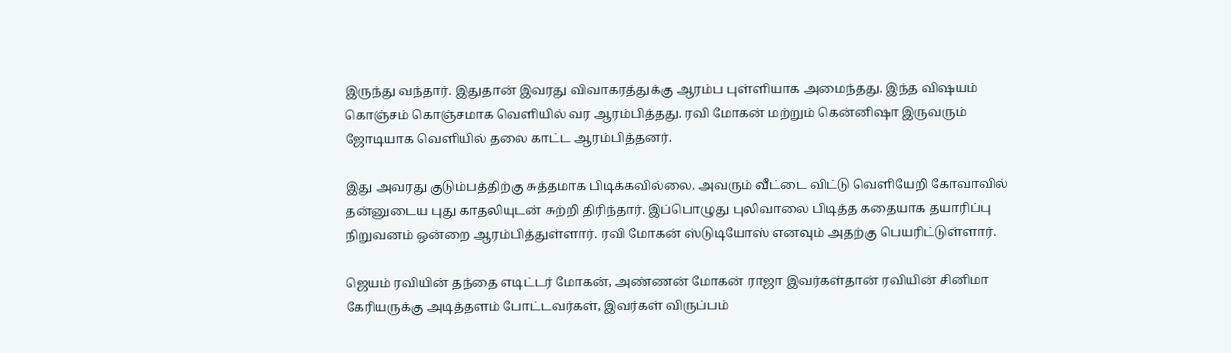இருந்து வந்தார். இதுதான் இவரது விவாகரத்துக்கு ஆரம்ப புள்ளியாக அமைந்தது. இந்த விஷயம் கொஞ்சம் கொஞ்சமாக வெளியில் வர ஆரம்பித்தது. ரவி மோகன் மற்றும் கென்னிஷா இருவரும் ஜோடியாக வெளியில் தலை காட்ட ஆரம்பித்தனர்.

இது அவரது குடும்பத்திற்கு சுத்தமாக பிடிக்கவில்லை. அவரும் வீட்டை விட்டு வெளியேறி கோவாவில் தன்னுடைய புது காதலியுடன் சுற்றி திரிந்தார். இப்பொழுது புலிவாலை பிடித்த கதையாக தயாரிப்பு நிறுவனம் ஒன்றை ஆரம்பித்துள்ளார். ரவி மோகன் ஸ்டுடியோஸ் எனவும் அதற்கு பெயரிட்டுள்ளார்.

ஜெயம் ரவியின் தந்தை எடிட்டர் மோகன், அண்ணன் மோகன் ராஜா இவர்கள்தான் ரவியின் சினிமா கேரியருக்கு அடித்தளம் போட்டவர்கள், இவர்கள் விருப்பம்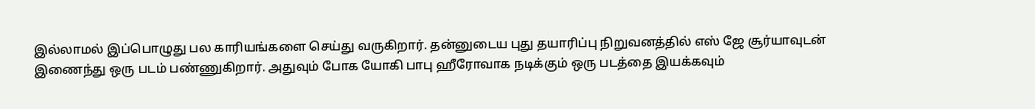இல்லாமல் இப்பொழுது பல காரியங்களை செய்து வருகிறார். தன்னுடைய புது தயாரிப்பு நிறுவனத்தில் எஸ் ஜே சூர்யாவுடன் இணைந்து ஒரு படம் பண்ணுகிறார். அதுவும் போக யோகி பாபு ஹீரோவாக நடிக்கும் ஒரு படத்தை இயக்கவும்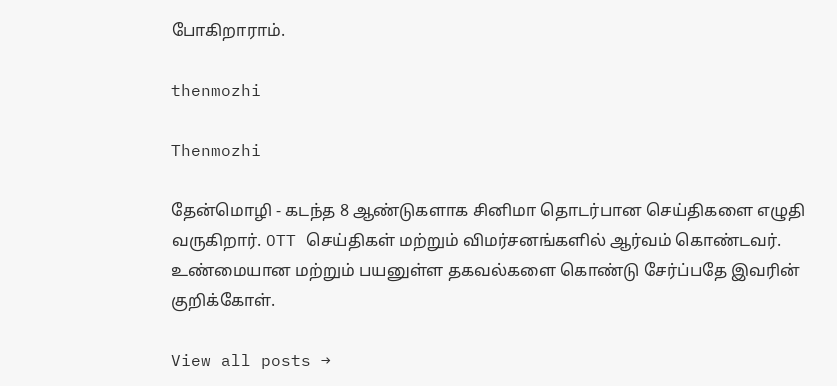போகிறாராம்.

thenmozhi

Thenmozhi

தேன்மொழி - கடந்த 8 ஆண்டுகளாக சினிமா தொடர்பான செய்திகளை எழுதி வருகிறார். OTT செய்திகள் மற்றும் விமர்சனங்களில் ஆர்வம் கொண்டவர். உண்மையான மற்றும் பயனுள்ள தகவல்களை கொண்டு சேர்ப்பதே இவரின் குறிக்கோள்.

View all posts →